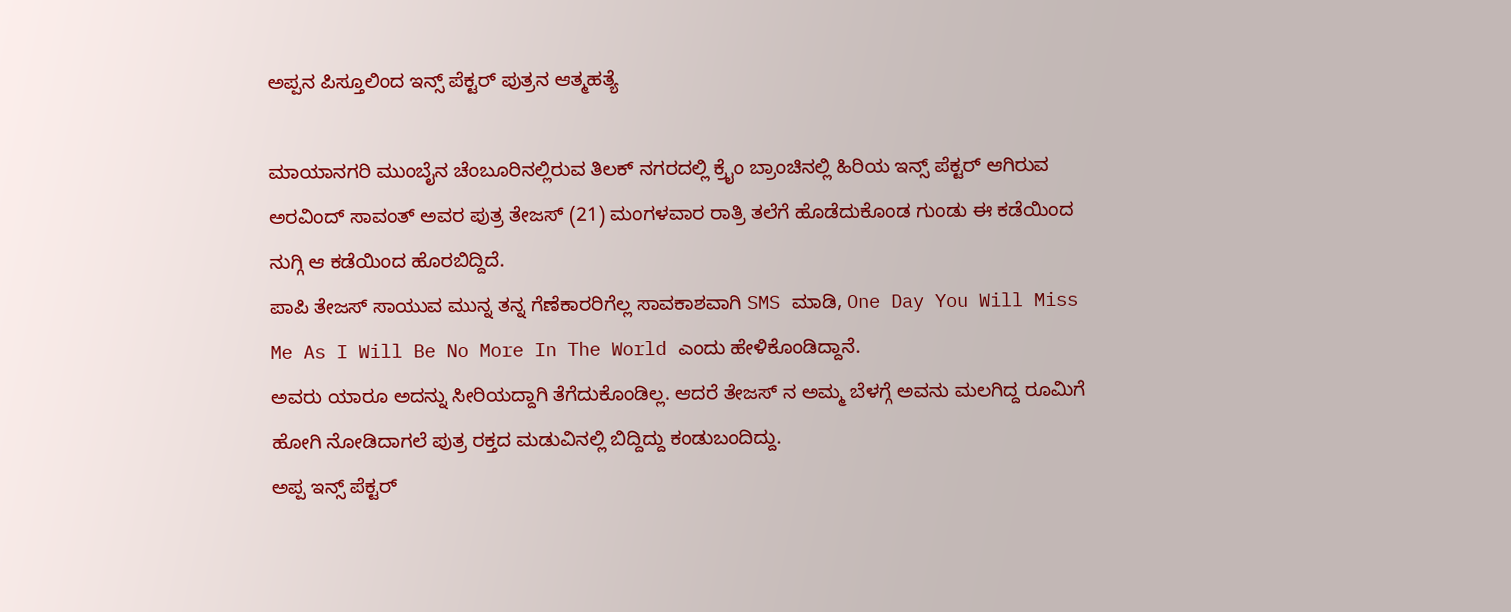ಅಪ್ಪನ ಪಿಸ್ತೂಲಿಂದ ಇನ್ಸ್ ಪೆಕ್ಟರ್ ಪುತ್ರನ ಆತ್ಮಹತ್ಯೆ

ಮಾಯಾನಗರಿ ಮುಂಬೈನ ಚೆಂಬೂರಿನಲ್ಲಿರುವ ತಿಲಕ್ ನಗರದಲ್ಲಿ ಕ್ರೈಂ ಬ್ರಾಂಚಿನಲ್ಲಿ ಹಿರಿಯ ಇನ್ಸ್ ಪೆಕ್ಟರ್ ಆಗಿರುವ ಅರವಿಂದ್ ಸಾವಂತ್ ಅವರ ಪುತ್ರ ತೇಜಸ್ (21) ಮಂಗಳವಾರ ರಾತ್ರಿ ತಲೆಗೆ ಹೊಡೆದುಕೊಂಡ ಗುಂಡು ಈ ಕಡೆಯಿಂದ ನುಗ್ಗಿ ಆ ಕಡೆಯಿಂದ ಹೊರಬಿದ್ದಿದೆ.
ಪಾಪಿ ತೇಜಸ್ ಸಾಯುವ ಮುನ್ನ ತನ್ನ ಗೆಣೆಕಾರರಿಗೆಲ್ಲ ಸಾವಕಾಶವಾಗಿ SMS ಮಾಡಿ, One Day You Will Miss Me As I Will Be No More In The World ಎಂದು ಹೇಳಿಕೊಂಡಿದ್ದಾನೆ.
ಅವರು ಯಾರೂ ಅದನ್ನು ಸೀರಿಯದ್ದಾಗಿ ತೆಗೆದುಕೊಂಡಿಲ್ಲ. ಆದರೆ ತೇಜಸ್ ನ ಅಮ್ಮ ಬೆಳಗ್ಗೆ ಅವನು ಮಲಗಿದ್ದ ರೂಮಿಗೆ ಹೋಗಿ ನೋಡಿದಾಗಲೆ ಪುತ್ರ ರಕ್ತದ ಮಡುವಿನಲ್ಲಿ ಬಿದ್ದಿದ್ದು ಕಂಡುಬಂದಿದ್ದು.
ಅಪ್ಪ ಇನ್ಸ್ ಪೆಕ್ಟರ್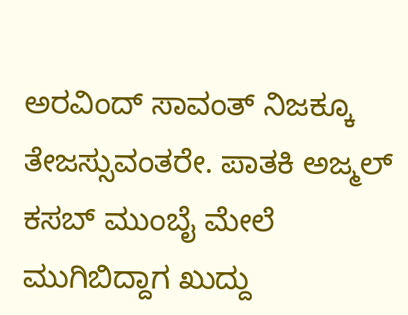ಅರವಿಂದ್ ಸಾವಂತ್ ನಿಜಕ್ಕೂ ತೇಜಸ್ಸುವಂತರೇ. ಪಾತಕಿ ಅಜ್ಮಲ್ ಕಸಬ್ ಮುಂಬೈ ಮೇಲೆ ಮುಗಿಬಿದ್ದಾಗ ಖುದ್ದು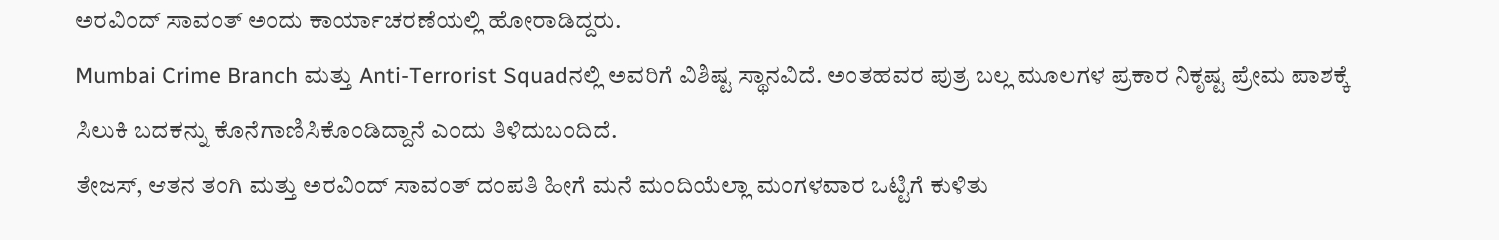ಅರವಿಂದ್ ಸಾವಂತ್ ಅಂದು ಕಾರ್ಯಾಚರಣೆಯಲ್ಲಿ ಹೋರಾಡಿದ್ದರು.
Mumbai Crime Branch ಮತ್ತು Anti-Terrorist Squadನಲ್ಲಿ ಅವರಿಗೆ ವಿಶಿಷ್ಟ ಸ್ಥಾನವಿದೆ. ಅಂತಹವರ ಪುತ್ರ ಬಲ್ಲ ಮೂಲಗಳ ಪ್ರಕಾರ ನಿಕೃಷ್ಟ ಪ್ರೇಮ ಪಾಶಕ್ಕೆ ಸಿಲುಕಿ ಬದಕನ್ನು ಕೊನೆಗಾಣಿಸಿಕೊಂಡಿದ್ದಾನೆ ಎಂದು ತಿಳಿದುಬಂದಿದೆ.
ತೇಜಸ್, ಆತನ ತಂಗಿ ಮತ್ತು ಅರವಿಂದ್ ಸಾವಂತ್ ದಂಪತಿ ಹೀಗೆ ಮನೆ ಮಂದಿಯೆಲ್ಲಾ ಮಂಗಳವಾರ ಒಟ್ಟಿಗೆ ಕುಳಿತು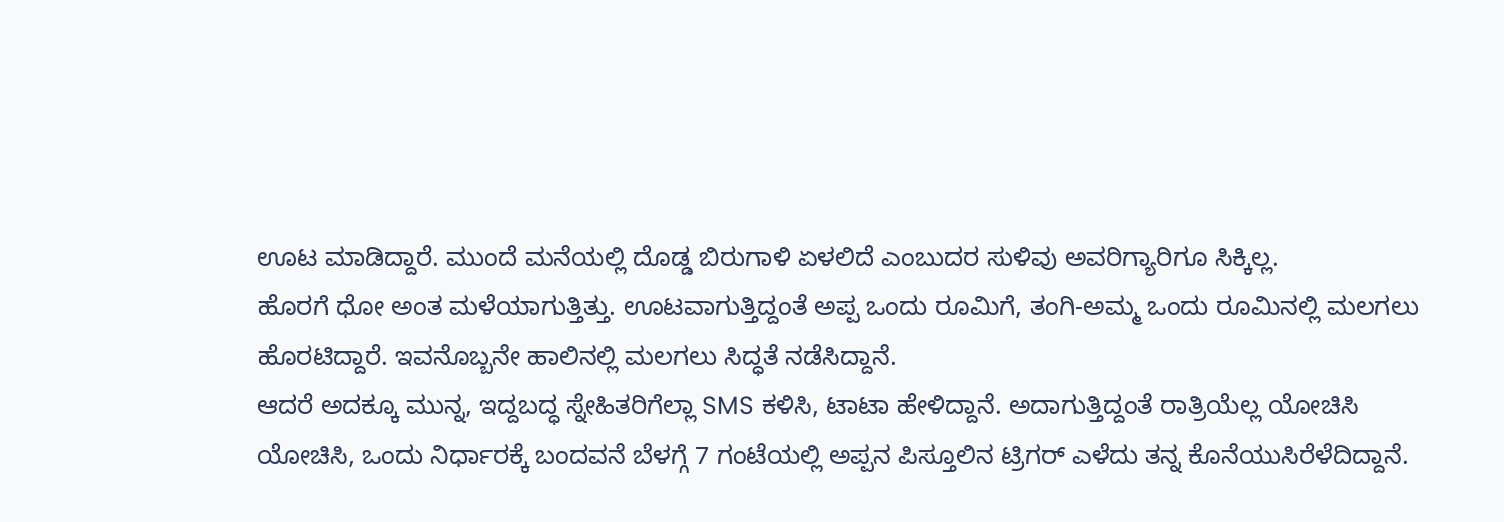ಊಟ ಮಾಡಿದ್ದಾರೆ. ಮುಂದೆ ಮನೆಯಲ್ಲಿ ದೊಡ್ಡ ಬಿರುಗಾಳಿ ಏಳಲಿದೆ ಎಂಬುದರ ಸುಳಿವು ಅವರಿಗ್ಯಾರಿಗೂ ಸಿಕ್ಕಿಲ್ಲ.
ಹೊರಗೆ ಧೋ ಅಂತ ಮಳೆಯಾಗುತ್ತಿತ್ತು. ಊಟವಾಗುತ್ತಿದ್ದಂತೆ ಅಪ್ಪ ಒಂದು ರೂಮಿಗೆ, ತಂಗಿ-ಅಮ್ಮ ಒಂದು ರೂಮಿನಲ್ಲಿ ಮಲಗಲು ಹೊರಟಿದ್ದಾರೆ. ಇವನೊಬ್ಬನೇ ಹಾಲಿನಲ್ಲಿ ಮಲಗಲು ಸಿದ್ಧತೆ ನಡೆಸಿದ್ದಾನೆ.
ಆದರೆ ಅದಕ್ಕೂ ಮುನ್ನ, ಇದ್ದಬದ್ಧ ಸ್ನೇಹಿತರಿಗೆಲ್ಲಾ SMS ಕಳಿಸಿ, ಟಾಟಾ ಹೇಳಿದ್ದಾನೆ. ಅದಾಗುತ್ತಿದ್ದಂತೆ ರಾತ್ರಿಯೆಲ್ಲ ಯೋಚಿಸಿ ಯೋಚಿಸಿ, ಒಂದು ನಿರ್ಧಾರಕ್ಕೆ ಬಂದವನೆ ಬೆಳಗ್ಗೆ 7 ಗಂಟೆಯಲ್ಲಿ ಅಪ್ಪನ ಪಿಸ್ತೂಲಿನ ಟ್ರಿಗರ್ ಎಳೆದು ತನ್ನ ಕೊನೆಯುಸಿರೆಳೆದಿದ್ದಾನೆ.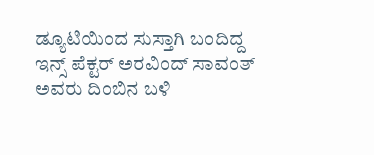ಡ್ಯೂಟಿಯಿಂದ ಸುಸ್ತಾಗಿ ಬಂದಿದ್ದ ಇನ್ಸ್ ಪೆಕ್ಟರ್ ಅರವಿಂದ್ ಸಾವಂತ್ ಅವರು ದಿಂಬಿನ ಬಳಿ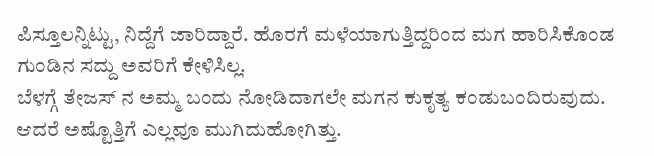ಪಿಸ್ತೂಲನ್ನಿಟ್ಟು, ನಿದ್ದೆಗೆ ಜಾರಿದ್ದಾರೆ. ಹೊರಗೆ ಮಳೆಯಾಗುತ್ತಿದ್ದರಿಂದ ಮಗ ಹಾರಿಸಿಕೊಂಡ ಗುಂಡಿನ ಸದ್ದು ಅವರಿಗೆ ಕೇಳಿಸಿಲ್ಲ.
ಬೆಳಗ್ಗೆ ತೇಜಸ್ ನ ಅಮ್ಮ ಬಂದು ನೋಡಿದಾಗಲೇ ಮಗನ ಕುಕೃತ್ಯ ಕಂಡುಬಂದಿರುವುದು. ಆದರೆ ಅಷ್ಟೊತ್ತಿಗೆ ಎಲ್ಲವೂ ಮುಗಿದುಹೋಗಿತ್ತು.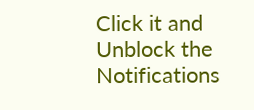Click it and Unblock the Notifications